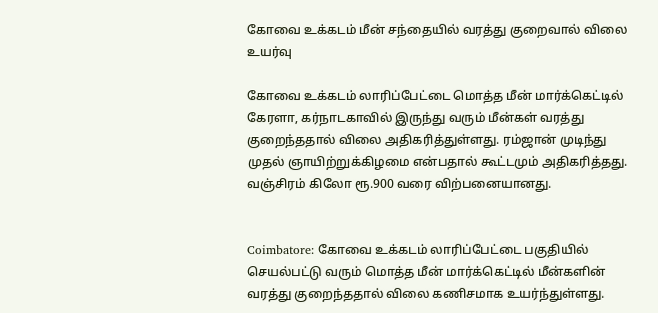கோவை உக்கடம் மீன் சந்தையில் வரத்து குறைவால் விலை உயர்வு

கோவை உக்கடம் லாரிப்பேட்டை மொத்த மீன் மார்க்கெட்டில் கேரளா, கர்நாடகாவில் இருந்து வரும் மீன்கள் வரத்து குறைந்ததால் விலை அதிகரித்துள்ளது. ரம்ஜான் முடிந்து முதல் ஞாயிற்றுக்கிழமை என்பதால் கூட்டமும் அதிகரித்தது. வஞ்சிரம் கிலோ ரூ.900 வரை விற்பனையானது.


Coimbatore: கோவை உக்கடம் லாரிப்பேட்டை பகுதியில் செயல்பட்டு வரும் மொத்த மீன் மார்க்கெட்டில் மீன்களின் வரத்து குறைந்ததால் விலை கணிசமாக உயர்ந்துள்ளது.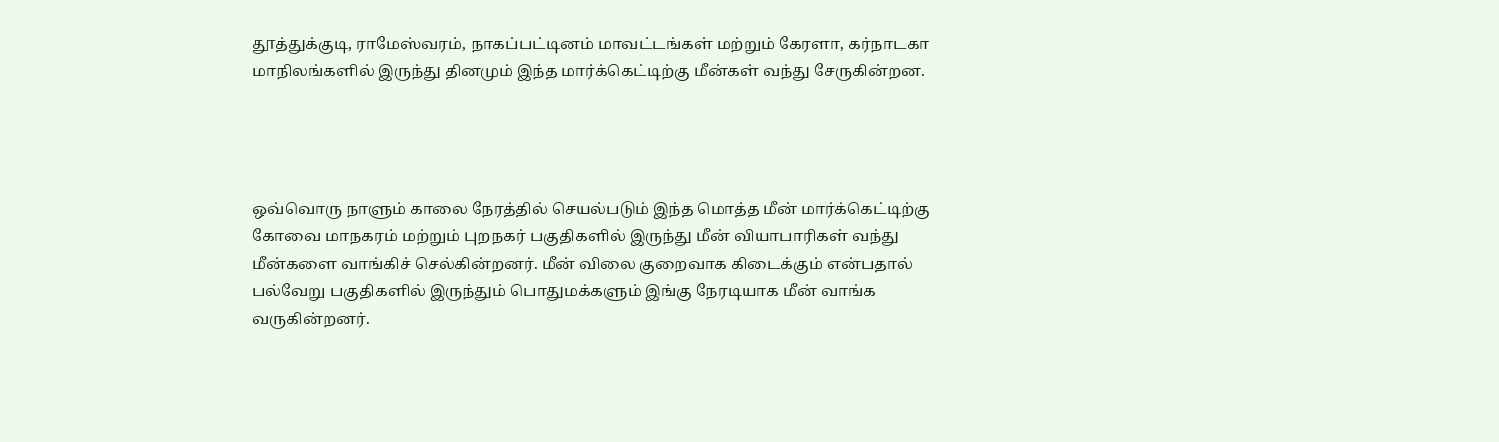தூத்துக்குடி, ராமேஸ்வரம், நாகப்பட்டினம் மாவட்டங்கள் மற்றும் கேரளா, கர்நாடகா மாநிலங்களில் இருந்து தினமும் இந்த மார்க்கெட்டிற்கு மீன்கள் வந்து சேருகின்றன.




ஒவ்வொரு நாளும் காலை நேரத்தில் செயல்படும் இந்த மொத்த மீன் மார்க்கெட்டிற்கு கோவை மாநகரம் மற்றும் புறநகர் பகுதிகளில் இருந்து மீன் வியாபாரிகள் வந்து மீன்களை வாங்கிச் செல்கின்றனர். மீன் விலை குறைவாக கிடைக்கும் என்பதால் பல்வேறு பகுதிகளில் இருந்தும் பொதுமக்களும் இங்கு நேரடியாக மீன் வாங்க வருகின்றனர்.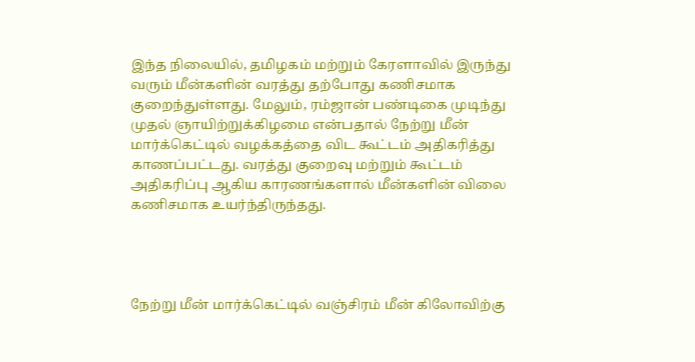இந்த நிலையில், தமிழகம் மற்றும் கேரளாவில் இருந்து வரும் மீன்களின் வரத்து தற்போது கணிசமாக குறைந்துள்ளது. மேலும், ரம்ஜான் பண்டிகை முடிந்து முதல் ஞாயிற்றுக்கிழமை என்பதால் நேற்று மீன் மார்க்கெட்டில் வழக்கத்தை விட கூட்டம் அதிகரித்து காணப்பட்டது. வரத்து குறைவு மற்றும் கூட்டம் அதிகரிப்பு ஆகிய காரணங்களால் மீன்களின் விலை கணிசமாக உயர்ந்திருந்தது.




நேற்று மீன் மார்க்கெட்டில் வஞ்சிரம் மீன் கிலோவிற்கு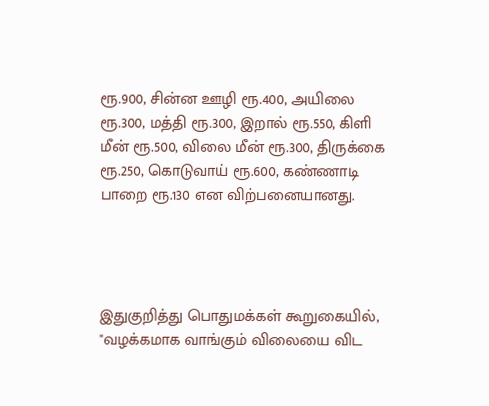ரூ.900, சின்ன ஊழி ரூ.400, அயிலை ரூ.300, மத்தி ரூ.300, இறால் ரூ.550, கிளி மீன் ரூ.500, விலை மீன் ரூ.300, திருக்கை ரூ.250, கொடுவாய் ரூ.600, கண்ணாடி பாறை ரூ.130 என விற்பனையானது.




இதுகுறித்து பொதுமக்கள் கூறுகையில், "வழக்கமாக வாங்கும் விலையை விட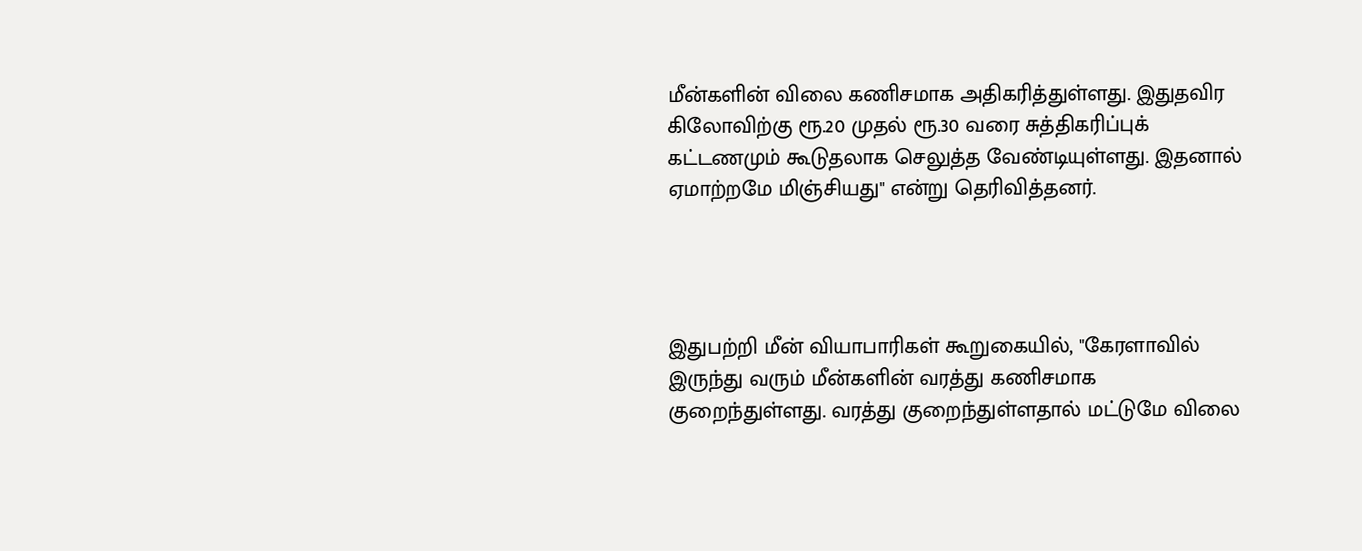மீன்களின் விலை கணிசமாக அதிகரித்துள்ளது. இதுதவிர கிலோவிற்கு ரூ.20 முதல் ரூ.30 வரை சுத்திகரிப்புக் கட்டணமும் கூடுதலாக செலுத்த வேண்டியுள்ளது. இதனால் ஏமாற்றமே மிஞ்சியது" என்று தெரிவித்தனர்.




இதுபற்றி மீன் வியாபாரிகள் கூறுகையில், "கேரளாவில் இருந்து வரும் மீன்களின் வரத்து கணிசமாக குறைந்துள்ளது. வரத்து குறைந்துள்ளதால் மட்டுமே விலை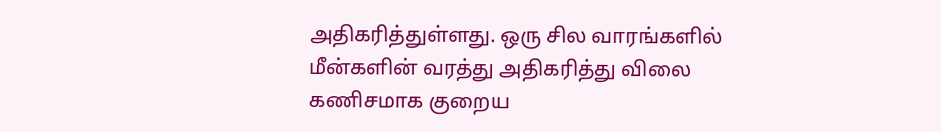அதிகரித்துள்ளது. ஒரு சில வாரங்களில் மீன்களின் வரத்து அதிகரித்து விலை கணிசமாக குறைய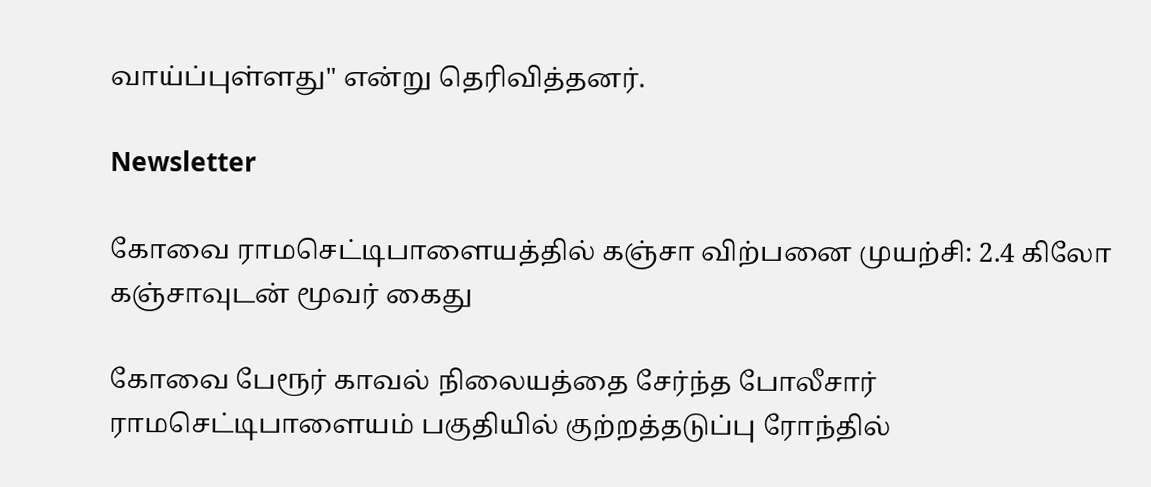வாய்ப்புள்ளது" என்று தெரிவித்தனர்.

Newsletter

கோவை ராமசெட்டிபாளையத்தில் கஞ்சா விற்பனை முயற்சி: 2.4 கிலோ கஞ்சாவுடன் மூவர் கைது

கோவை பேரூர் காவல் நிலையத்தை சேர்ந்த போலீசார் ராமசெட்டிபாளையம் பகுதியில் குற்றத்தடுப்பு ரோந்தில்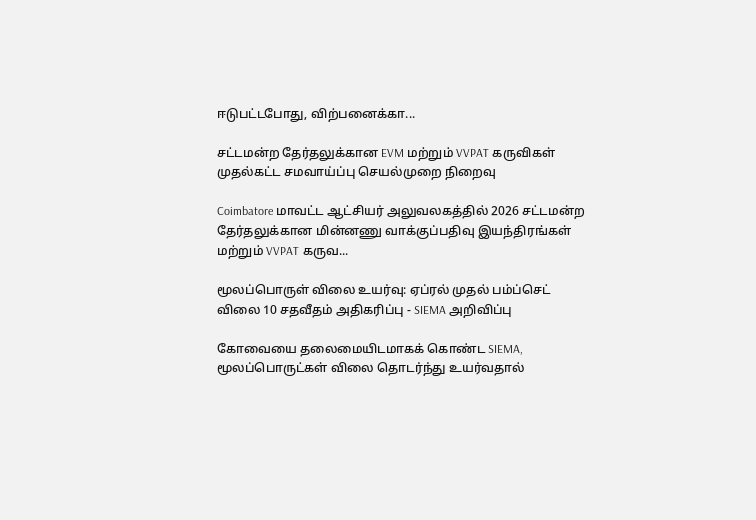ஈடுபட்டபோது, விற்பனைக்கா...

சட்டமன்ற தேர்தலுக்கான EVM மற்றும் VVPAT கருவிகள் முதல்கட்ட சமவாய்ப்பு செயல்முறை நிறைவு

Coimbatore மாவட்ட ஆட்சியர் அலுவலகத்தில் 2026 சட்டமன்ற தேர்தலுக்கான மின்னணு வாக்குப்பதிவு இயந்திரங்கள் மற்றும் VVPAT கருவ...

மூலப்பொருள் விலை உயர்வு: ஏப்ரல் முதல் பம்ப்செட் விலை 10 சதவீதம் அதிகரிப்பு - SIEMA அறிவிப்பு

கோவையை தலைமையிடமாகக் கொண்ட SIEMA, மூலப்பொருட்கள் விலை தொடர்ந்து உயர்வதால்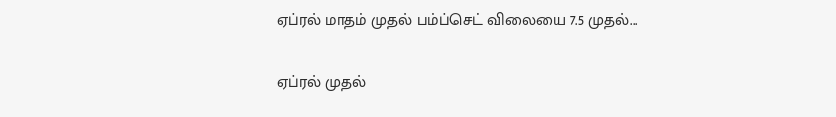ஏப்ரல் மாதம் முதல் பம்ப்செட் விலையை 7.5 முதல்...

ஏப்ரல் முதல்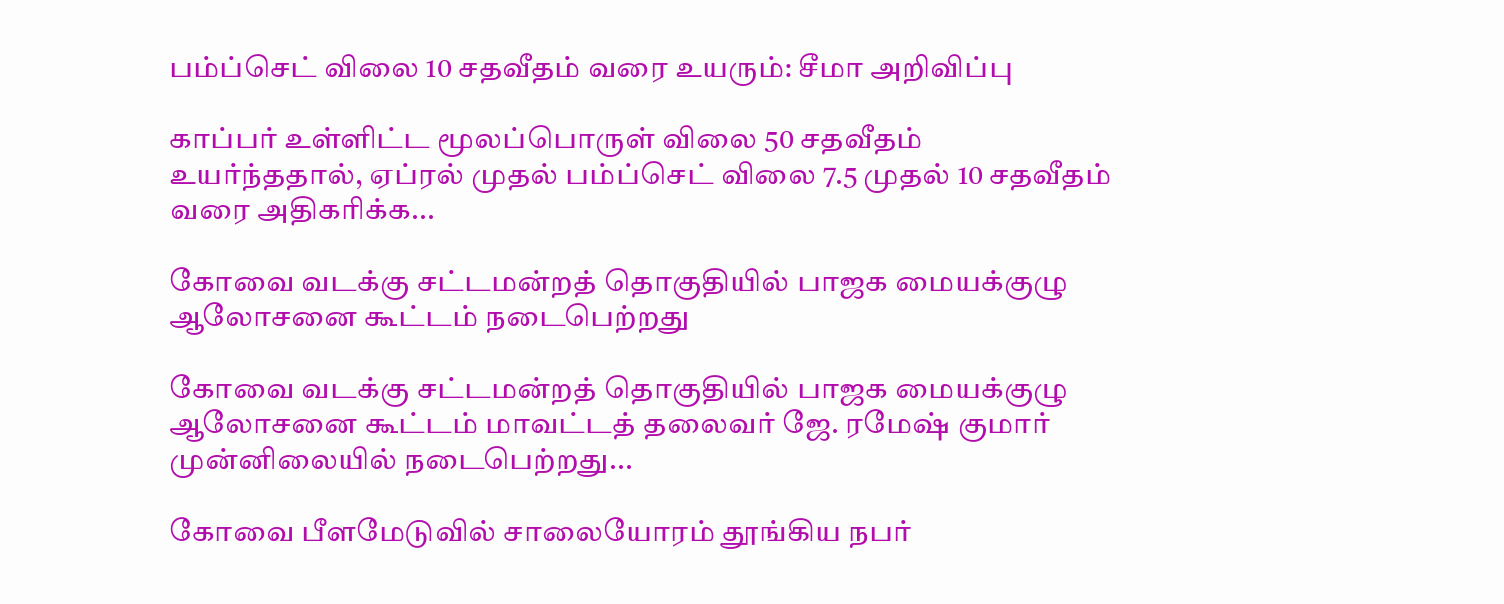பம்ப்செட் விலை 10 சதவீதம் வரை உயரும்: சீமா அறிவிப்பு

காப்பர் உள்ளிட்ட மூலப்பொருள் விலை 50 சதவீதம் உயர்ந்ததால், ஏப்ரல் முதல் பம்ப்செட் விலை 7.5 முதல் 10 சதவீதம் வரை அதிகரிக்க...

கோவை வடக்கு சட்டமன்றத் தொகுதியில் பாஜக மையக்குழு ஆலோசனை கூட்டம் நடைபெற்றது

கோவை வடக்கு சட்டமன்றத் தொகுதியில் பாஜக மையக்குழு ஆலோசனை கூட்டம் மாவட்டத் தலைவர் ஜே. ரமேஷ் குமார் முன்னிலையில் நடைபெற்றது...

கோவை பீளமேடுவில் சாலையோரம் தூங்கிய நபர்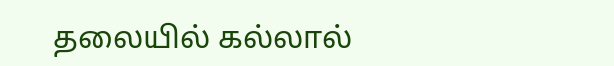தலையில் கல்லால்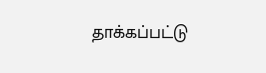தாக்கப்பட்டு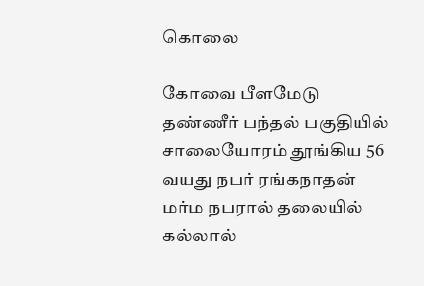கொலை

கோவை பீளமேடு தண்ணீர் பந்தல் பகுதியில் சாலையோரம் தூங்கிய 56 வயது நபர் ரங்கநாதன் மர்ம நபரால் தலையில் கல்லால்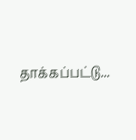தாக்கப்பட்டு...